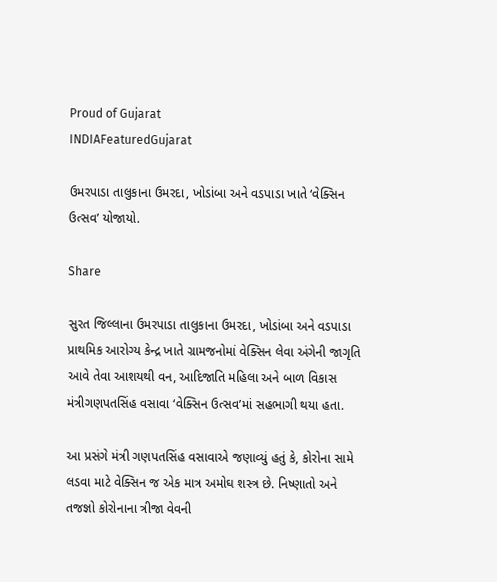Proud of Gujarat
INDIAFeaturedGujarat

ઉમરપાડા તાલુકાના ઉમરદા, ખોડાંબા અને વડપાડા ખાતે ‘વેક્સિન ઉત્સવ’ યોજાયો.

Share

સુરત જિલ્લાના ઉમરપાડા તાલુકાના ઉમરદા, ખોડાંબા અને વડપાડા પ્રાથમિક આરોગ્ય કેન્દ્ર ખાતે ગ્રામજનોમાં વેક્સિન લેવા અંગેની જાગૃતિ આવે તેવા આશયથી વન, આદિજાતિ મહિલા અને બાળ વિકાસ મંત્રીગણપતસિંહ વસાવા ‘વેક્સિન ઉત્સવ’માં સહભાગી થયા હતા.

આ પ્રસંગે મંત્રી ગણપતસિંહ વસાવાએ જણાવ્યું હતું કે, કોરોના સામે લડવા માટે વેક્સિન જ એક માત્ર અમોઘ શસ્ત્ર છે. નિષ્ણાતો અને તજજ્ઞો કોરોનાના ત્રીજા વેવની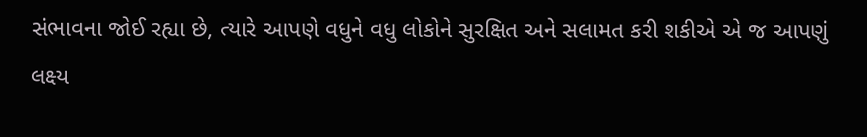સંભાવના જોઈ રહ્યા છે, ત્યારે આપણે વધુને વધુ લોકોને સુરક્ષિત અને સલામત કરી શકીએ એ જ આપણું લક્ષ્ય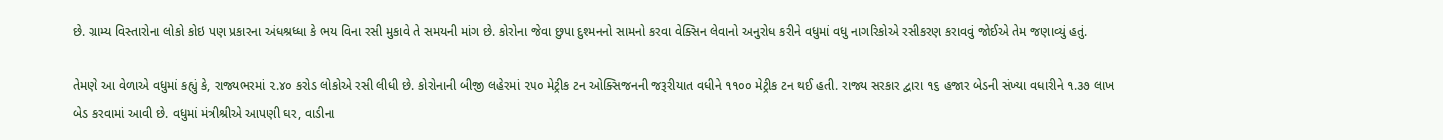છે. ગ્રામ્ય વિસ્તારોના લોકો કોઇ પણ પ્રકારના અંધશ્રધ્ધા કે ભય વિના રસી મુકાવે તે સમયની માંગ છે. કોરોના જેવા છુપા દુશ્મનનો સામનો કરવા વેક્સિન લેવાનો અનુરોધ કરીને વધુમાં વધુ નાગરિકોએ રસીકરણ કરાવવું જોઈએ તેમ જણાવ્યું હતું.

તેમણે આ વેળાએ વધુમાં કહ્યું કે, રાજ્યભરમાં ૨.૪૦ કરોડ લોકોએ રસી લીધી છે. કોરોનાની બીજી લહેરમાં ૨૫૦ મેટ્રીક ટન ઓક્સિજનની જરૂરીયાત વધીને ૧૧૦૦ મેટ્રીક ટન થઈ હતી. રાજ્ય સરકાર દ્વારા ૧૬ હજાર બેડની સંખ્યા વધારીને ૧.૩૭ લાખ બેડ કરવામાં આવી છે. વધુમાં મંત્રીશ્રીએ આપણી ઘર, વાડીના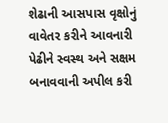શેઢાની આસપાસ વૃક્ષોનું વાવેતર કરીને આવનારી પેઢીને સ્વસ્થ અને સક્ષમ બનાવવાની અપીલ કરી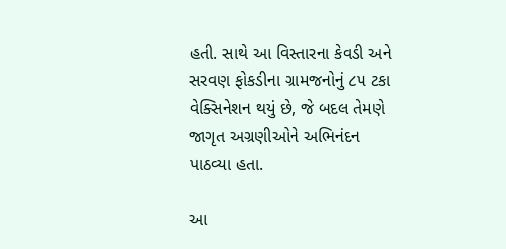હતી. સાથે આ વિસ્તારના કેવડી અને સરવણ ફોકડીના ગ્રામજનોનું ૮૫ ટકા વેક્સિનેશન થયું છે, જે બદલ તેમણે જાગૃત અગ્રણીઓને અભિનંદન પાઠવ્યા હતા.

આ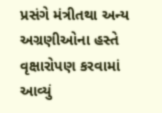પ્રસંગે મંત્રીતથા અન્ય અગ્રણીઓના હસ્તે વૃક્ષારોપણ કરવામાં આવ્યું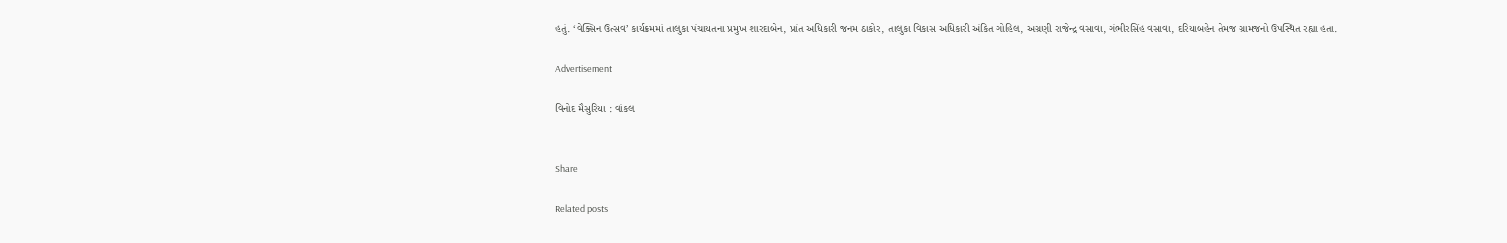હતું. ‘વેક્સિન ઉત્સવ’ કાર્યક્રમમાં તાલુકા પંચાયતના પ્રમુખ શારદાબેન, પ્રાંત અધિકારી જનમ ઠાકોર, તાલુકા વિકાસ અધિકારી અંકિત ગોહિલ, અગ્રણી રાજેન્દ્ર વસાવા, ગંભીરસિંહ વસાવા, દરિયાબહેન તેમજ ગ્રામજનો ઉપસ્થિત રહ્યા હતા.

Advertisement

વિનોદ મૈસુરિયા : વાંકલ


Share

Related posts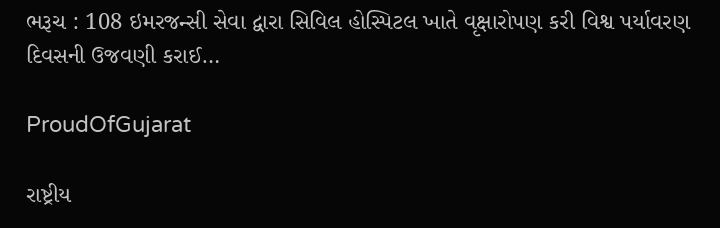ભરૂચ : 108 ઇમરજન્સી સેવા દ્વારા સિવિલ હોસ્પિટલ ખાતે વૃક્ષારોપણ કરી વિશ્વ પર્યાવરણ દિવસની ઉજવણી કરાઈ…

ProudOfGujarat

રાષ્ટ્રીય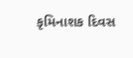કૃમિનાશક દિવસ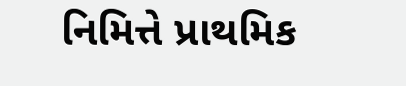નિમિત્તે પ્રાથમિક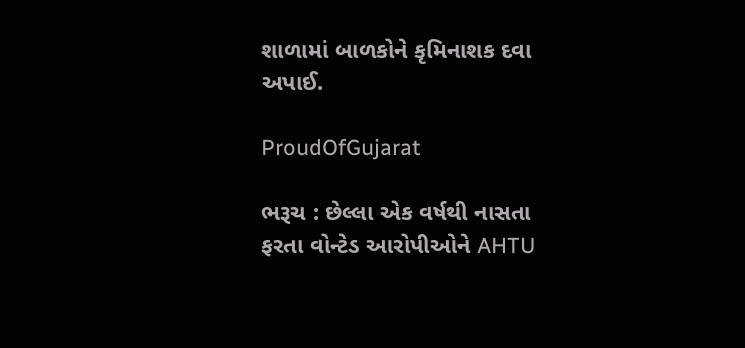શાળામાં બાળકોને કૃમિનાશક દવા અપાઈ.

ProudOfGujarat

ભરૂચ : છેલ્લા એક વર્ષથી નાસતા ફરતા વોન્ટેડ આરોપીઓને AHTU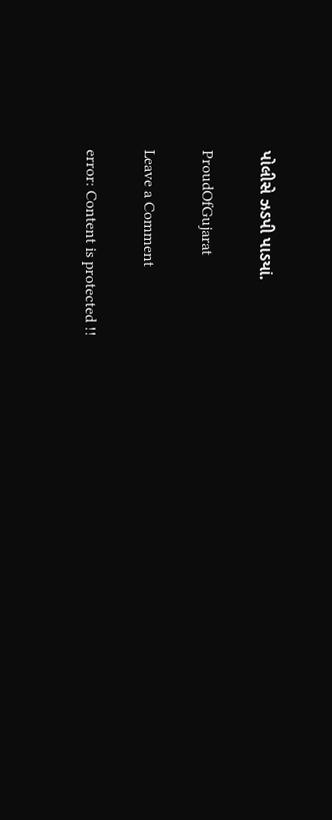પોલીસે ઝડપી પાડયાં.

ProudOfGujarat

Leave a Comment

error: Content is protected !!